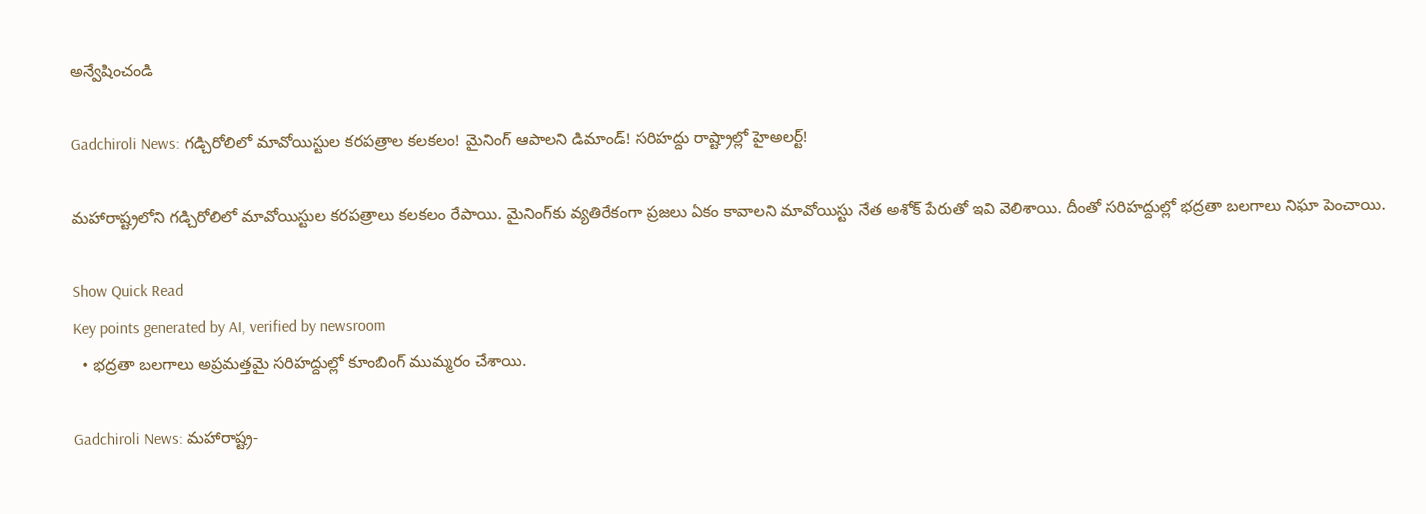అన్వేషించండి

Gadchiroli News: గడ్చిరోలిలో మావోయిస్టుల కరపత్రాల కలకలం! మైనింగ్‌ ఆపాలని డిమాండ్! సరిహద్దు రాష్ట్రాల్లో హైఅలర్ట్!

మహారాష్ట్రలోని గడ్చిరోలిలో మావోయిస్టుల కరపత్రాలు కలకలం రేపాయి. మైనింగ్‌కు వ్యతిరేకంగా ప్రజలు ఏకం కావాలని మావోయిస్టు నేత అశోక్ పేరుతో ఇవి వెలిశాయి. దీంతో సరిహద్దుల్లో భద్రతా బలగాలు నిఘా పెంచాయి.

Show Quick Read
Key points generated by AI, verified by newsroom
  • భద్రతా బలగాలు అప్రమత్తమై సరిహద్దుల్లో కూంబింగ్ ముమ్మరం చేశాయి.

Gadchiroli News: మహారాష్ట్ర-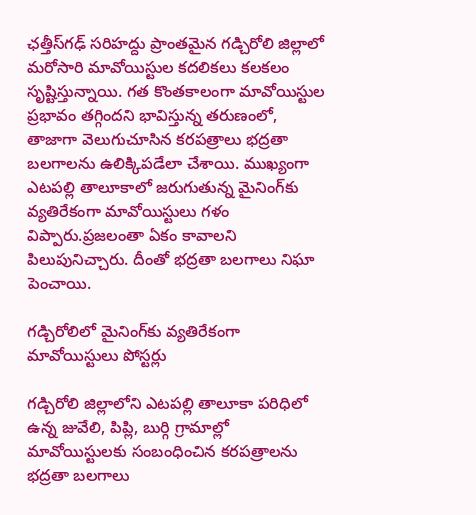ఛత్తీస్‌గఢ్ సరిహద్దు ప్రాంతమైన గడ్చిరోలి జిల్లాలో మరోసారి మావోయిస్టుల కదలికలు కలకలం సృష్టిస్తున్నాయి. గత కొంతకాలంగా మావోయిస్టుల ప్రభావం తగ్గిందని భావిస్తున్న తరుణంలో, తాజాగా వెలుగుచూసిన కరపత్రాలు భద్రతా బలగాలను ఉలిక్కిపడేలా చేశాయి. ముఖ్యంగా ఎటపల్లి తాలూకాలో జరుగుతున్న మైనింగ్‌కు వ్యతిరేకంగా మావోయిస్టులు గళం విప్పారు.ప్రజలంతా ఏకం కావాలని పిలుపునిచ్చారు. దీంతో భద్రతా బలగాలు నిఘా పెంచాయి.

గడ్చిరోలిలో మైనింగ్‌కు వ్యతిరేకంగా మావోయిస్టులు పోస్టర్లు

గడ్చిరోలి జిల్లాలోని ఎటపల్లి తాలూకా పరిధిలో ఉన్న జువేలి, పిప్లి, బుర్గి గ్రామాల్లో మావోయిస్టులకు సంబంధించిన కరపత్రాలను భద్రతా బలగాలు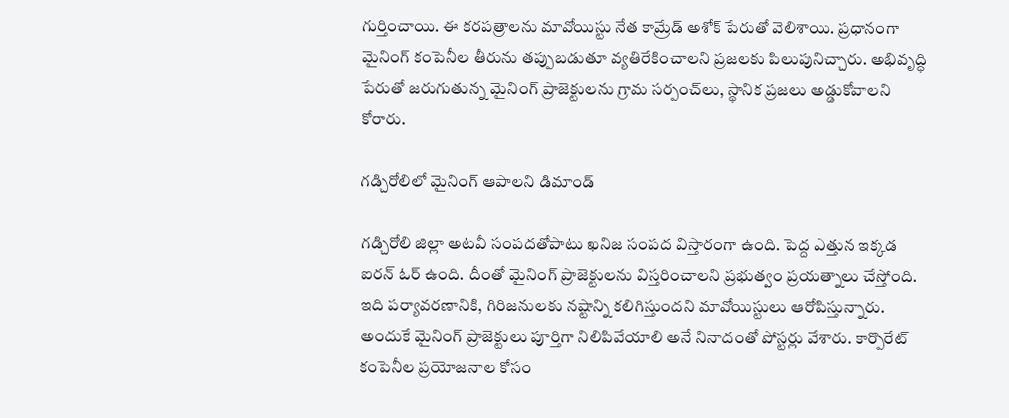గుర్తించాయి. ఈ కరపత్రాలను మావోయిస్టు నేత కామ్రేడ్ అశోక్ పేరుతో వెలిశాయి. ప్రధానంగా మైనింగ్ కంపెనీల తీరును తప్పుబడుతూ వ్యతిరేకించాలని ప్రజలకు పిలుపునిచ్చారు. అభివృద్ధి పేరుతో జరుగుతున్న మైనింగ్ ప్రాజెక్టులను గ్రామ సర్పంచ్‌లు, స్థానిక ప్రజలు అడ్డుకోవాలని కోరారు.

గడ్చిరోలిలో మైనింగ్ ఆపాలని డిమాండ్

గడ్చిరోలి జిల్లా అటవీ సంపదతోపాటు ఖనిజ సంపద విస్తారంగా ఉంది. పెద్ద ఎత్తున ఇక్కడ ఐరన్‌ ఓర్‌ ఉంది. దీంతో మైనింగ్ ప్రాజెక్టులను విస్తరించాలని ప్రభుత్వం ప్రయత్నాలు చేస్తోంది. ఇది పర్యావరణానికి, గిరిజనులకు నష్టాన్ని కలిగిస్తుందని మావోయిస్టులు ఆరోపిస్తున్నారు. అందుకే మైనింగ్ ప్రాజెక్టులు పూర్తిగా నిలిపివేయాలి అనే నినాదంతో పోస్టర్లు వేశారు. కార్పొరేట్ కంపెనీల ప్రయోజనాల కోసం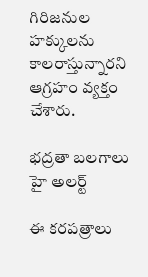గిరిజనుల హక్కులను కాలరాస్తున్నారని ఆగ్రహం వ్యక్తం చేశారు.

భద్రతా బలగాలు హై అలర్ట్

ఈ కరపత్రాలు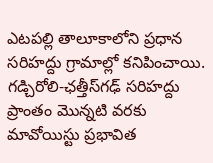ఎటపల్లి తాలూకాలోని ప్రధాన సరిహద్దు గ్రామాల్లో కనిపించాయి. గడ్చిరోలి-ఛత్తీస్‌గఢ్ సరిహద్దు ప్రాంతం మొన్నటి వరకు మావోయిస్టు ప్రభావిత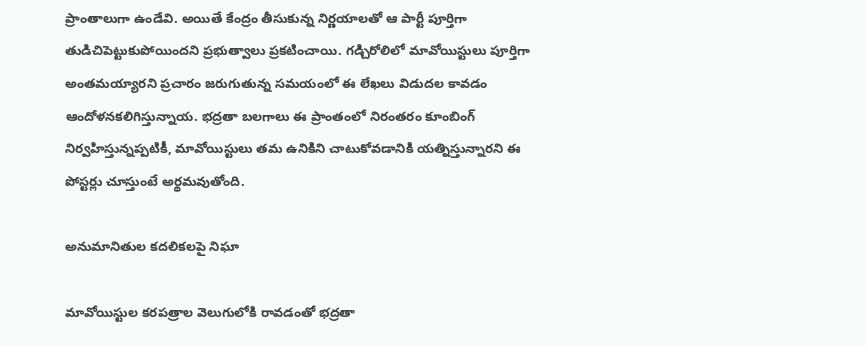ప్రాంతాలుగా ఉండేవి. అయితే కేంద్రం తీసుకున్న నిర్ణయాలతో ఆ పార్టీ పూర్తిగా తుడిచిపెట్టుకుపోయిందని ప్రభుత్వాలు ప్రకటించాయి. గడ్చిరోలిలో మావోయిస్టులు పూర్తిగా అంతమయ్యారని ప్రచారం జరుగుతున్న సమయంలో ఈ లేఖలు విడుదల కావడం ఆందోళనకలిగిస్తున్నాయ. భద్రతా బలగాలు ఈ ప్రాంతంలో నిరంతరం కూంబింగ్ నిర్వహిస్తున్నప్పటికీ, మావోయిస్టులు తమ ఉనికిని చాటుకోవడానికి యత్నిస్తున్నారని ఈ పోస్టర్లు చూస్తుంటే అర్థమవుతోంది.

అనుమానితుల కదలికలపై నిఘా

మావోయిస్టుల కరపత్రాల వెలుగులోకి రావడంతో భద్రతా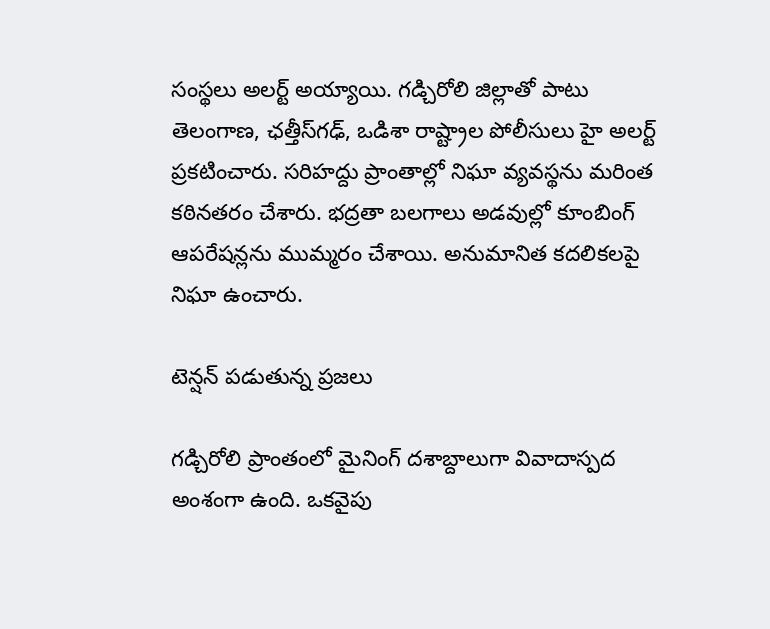సంస్థలు అలర్ట్ అయ్యాయి. గడ్చిరోలి జిల్లాతో పాటు తెలంగాణ, ఛత్తీస్‌గఢ్, ఒడిశా రాష్ట్రాల పోలీసులు హై అలర్ట్ ప్రకటించారు. సరిహద్దు ప్రాంతాల్లో నిఘా వ్యవస్థను మరింత కఠినతరం చేశారు. భద్రతా బలగాలు అడవుల్లో కూంబింగ్ ఆపరేషన్లను ముమ్మరం చేశాయి. అనుమానిత కదలికలపై నిఘా ఉంచారు.

టెన్షన్ పడుతున్న ప్రజలు

గడ్చిరోలి ప్రాంతంలో మైనింగ్ దశాబ్దాలుగా వివాదాస్పద అంశంగా ఉంది. ఒకవైపు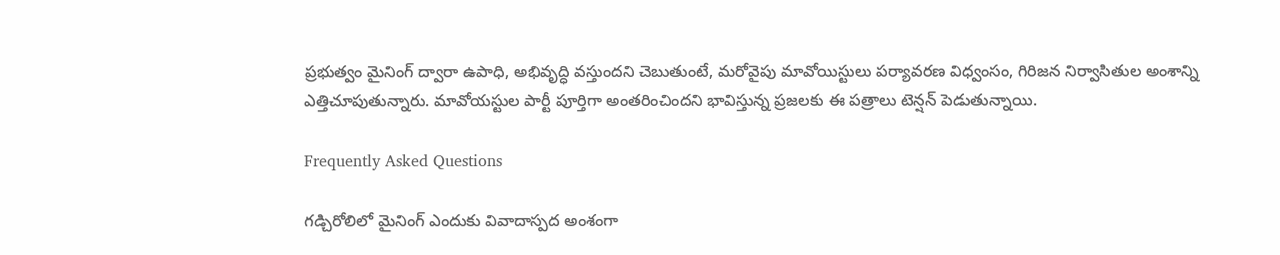ప్రభుత్వం మైనింగ్ ద్వారా ఉపాధి, అభివృద్ధి వస్తుందని చెబుతుంటే, మరోవైపు మావోయిస్టులు పర్యావరణ విధ్వంసం, గిరిజన నిర్వాసితుల అంశాన్ని ఎత్తిచూపుతున్నారు. మావోయస్టుల పార్టీ పూర్తిగా అంతరించిందని భావిస్తున్న ప్రజలకు ఈ పత్రాలు టెన్షన్ పెడుతున్నాయి.

Frequently Asked Questions

గడ్చిరోలిలో మైనింగ్ ఎందుకు వివాదాస్పద అంశంగా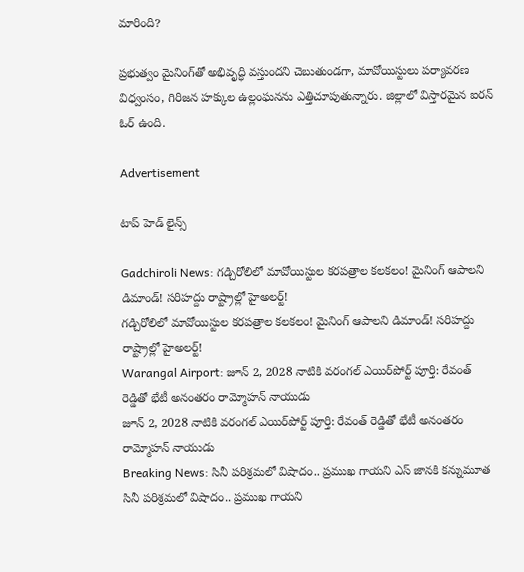మారింది?

ప్రభుత్వం మైనింగ్‌తో అభివృద్ధి వస్తుందని చెబుతుండగా, మావోయిస్టులు పర్యావరణ విధ్వంసం, గిరిజన హక్కుల ఉల్లంఘనను ఎత్తిచూపుతున్నారు. జిల్లాలో విస్తారమైన ఐరన్ ఓర్ ఉంది.

Advertisement

టాప్ హెడ్ లైన్స్

Gadchiroli News: గడ్చిరోలిలో మావోయిస్టుల కరపత్రాల కలకలం! మైనింగ్‌ ఆపాలని డిమాండ్! సరిహద్దు రాష్ట్రాల్లో హైఅలర్ట్!
గడ్చిరోలిలో మావోయిస్టుల కరపత్రాల కలకలం! మైనింగ్‌ ఆపాలని డిమాండ్! సరిహద్దు రాష్ట్రాల్లో హైఅలర్ట్!
Warangal Airport: జూన్ 2, 2028 నాటికి వరంగల్ ఎయిర్‌పోర్ట్ పూర్తి: రేవంత్‌ రెడ్డితో భేటీ అనంతరం రామ్మోహన్‌ నాయుడు
జూన్ 2, 2028 నాటికి వరంగల్ ఎయిర్‌పోర్ట్ పూర్తి: రేవంత్‌ రెడ్డితో భేటీ అనంతరం రామ్మోహన్‌ నాయుడు
Breaking News: సినీ పరిశ్రమలో విషాదం.. ప్రముఖ గాయని ఎస్ జానకి కన్నుమూత
సినీ పరిశ్రమలో విషాదం.. ప్రముఖ గాయని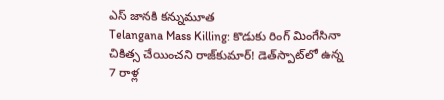ఎస్ జానకి కన్నుమూత
Telangana Mass Killing: కొడుకు రింగ్ మింగేసినా చికిత్స చేయించని రాజ్‌కుమార్! డెత్‌స్పాట్‌లో ఉన్న 7 రాళ్ల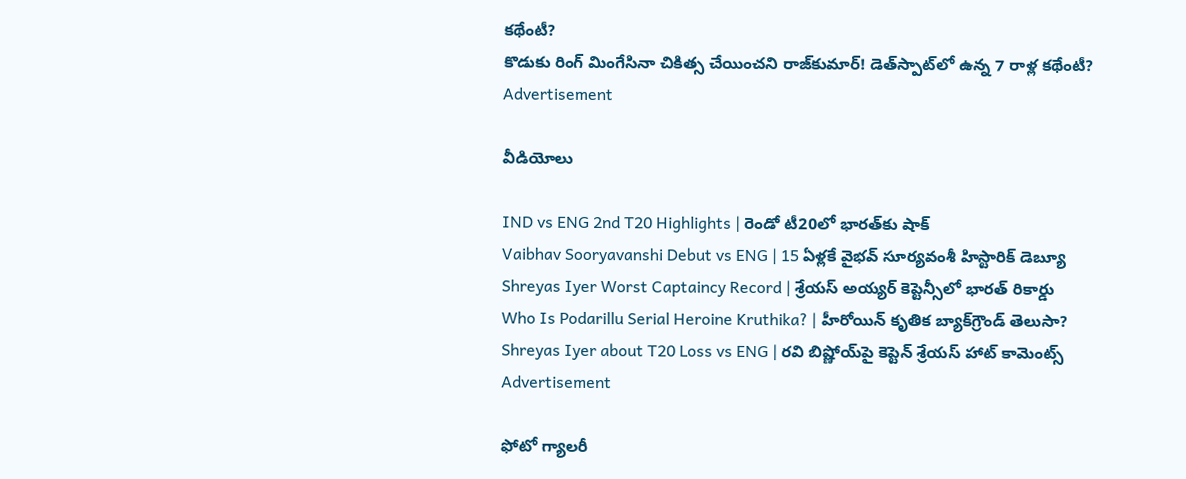కథేంటీ?
కొడుకు రింగ్ మింగేసినా చికిత్స చేయించని రాజ్‌కుమార్! డెత్‌స్పాట్‌లో ఉన్న 7 రాళ్ల కథేంటీ?
Advertisement

వీడియోలు

IND vs ENG 2nd T20 Highlights | రెండో టీ20లో భారత్‌కు షాక్
Vaibhav Sooryavanshi Debut vs ENG | 15 ఏళ్లకే వైభవ్ సూర్యవంశీ హిస్టారిక్ డెబ్యూ
Shreyas Iyer Worst Captaincy Record | శ్రేయస్ అయ్యర్ కెప్టెన్సీలో భారత్ రికార్డు
Who Is Podarillu Serial Heroine Kruthika? | హీరోయిన్ కృతిక బ్యాక్‌గ్రౌండ్ తెలుసా?
Shreyas Iyer about T20 Loss vs ENG | రవి బిష్ణోయ్‌పై కెప్టెన్ శ్రేయస్ హాట్ కామెంట్స్
Advertisement

ఫోటో గ్యాలరీ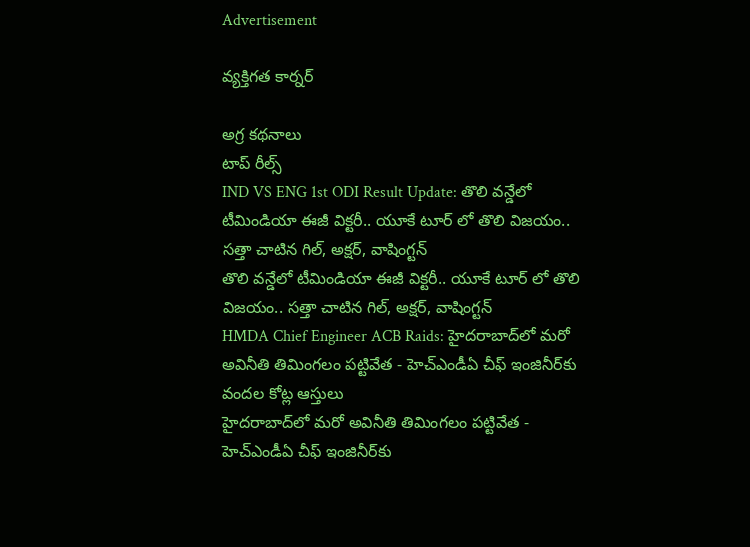Advertisement

వ్యక్తిగత కార్నర్

అగ్ర కథనాలు
టాప్ రీల్స్
IND VS ENG 1st ODI Result Update: తొలి వ‌న్డేలో టీమిండియా ఈజీ విక్ట‌రీ.. యూకే టూర్ లో తొలి విజ‌యం.. స‌త్తా చాటిన గిల్, అక్ష‌ర్, వాషింగ్ట‌న్
తొలి వ‌న్డేలో టీమిండియా ఈజీ విక్ట‌రీ.. యూకే టూర్ లో తొలి విజ‌యం.. స‌త్తా చాటిన గిల్, అక్ష‌ర్, వాషింగ్ట‌న్
HMDA Chief Engineer ACB Raids: హైదరాబాద్‌లో మరో అవినీతి తిమింగలం పట్టివేత - హెచ్ఎండీఏ చీఫ్ ఇంజినీర్‌కు వందల కోట్ల ఆస్తులు
హైదరాబాద్‌లో మరో అవినీతి తిమింగలం పట్టివేత - హెచ్ఎండీఏ చీఫ్ ఇంజినీర్‌కు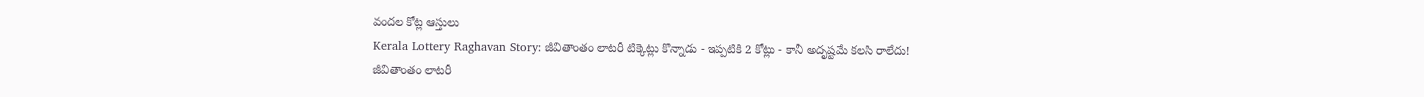వందల కోట్ల ఆస్తులు
Kerala Lottery Raghavan Story: జీవితాంతం లాటరీ టిక్కెట్లు కొన్నాడు - ఇప్పటికి 2 కోట్లు - కానీ అదృష్టమే కలసి రాలేదు!
జీవితాంతం లాటరీ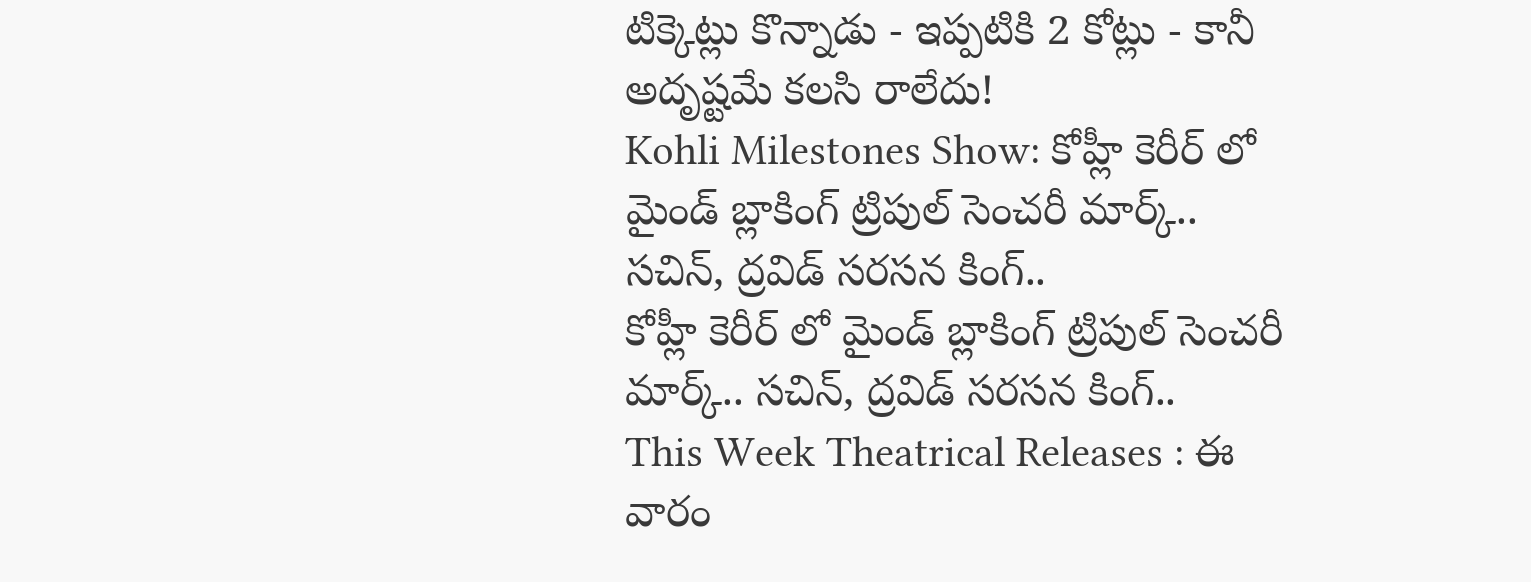టిక్కెట్లు కొన్నాడు - ఇప్పటికి 2 కోట్లు - కానీ అదృష్టమే కలసి రాలేదు!
Kohli Milestones Show: కోహ్లీ కెరీర్ లో మైండ్ బ్లాకింగ్ ట్రిపుల్ సెంచరీ మార్క్.. స‌చిన్, ద్ర‌విడ్ స‌ర‌స‌న కింగ్..
కోహ్లీ కెరీర్ లో మైండ్ బ్లాకింగ్ ట్రిపుల్ సెంచరీ మార్క్.. స‌చిన్, ద్ర‌విడ్ స‌ర‌స‌న కింగ్..
This Week Theatrical Releases : ఈ వారం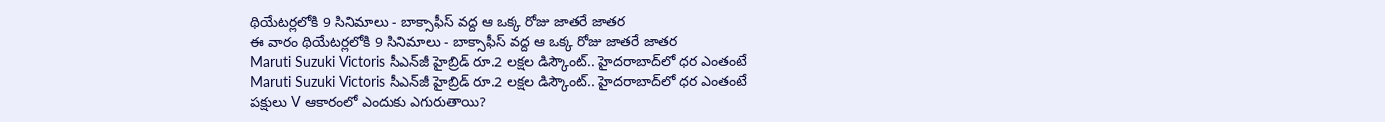థియేటర్లలోకి 9 సినిమాలు - బాక్సాఫీస్ వద్ద ఆ ఒక్క రోజు జాతరే జాతర
ఈ వారం థియేటర్లలోకి 9 సినిమాలు - బాక్సాఫీస్ వద్ద ఆ ఒక్క రోజు జాతరే జాతర
Maruti Suzuki Victoris సీఎన్‌జీ హైబ్రిడ్ రూ.2 లక్షల డిస్కౌంట్.. హైదరాబాద్‌లో ధర ఎంతంటే
Maruti Suzuki Victoris సీఎన్‌జీ హైబ్రిడ్ రూ.2 లక్షల డిస్కౌంట్.. హైదరాబాద్‌లో ధర ఎంతంటే
పక్షులు V ఆకారంలో ఎందుకు ఎగురుతాయి?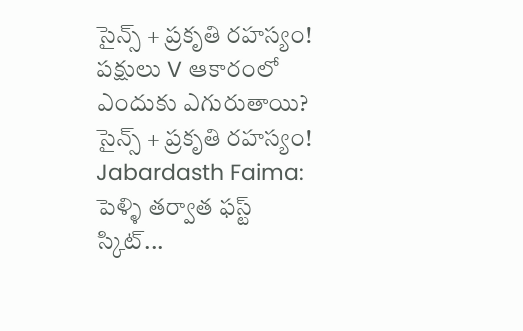సైన్స్ + ప్రకృతి రహస్యం!
పక్షులు V ఆకారంలో ఎందుకు ఎగురుతాయి? సైన్స్ + ప్రకృతి రహస్యం!
Jabardasth Faima: పెళ్ళి తర్వాత ఫస్ట్ స్కిట్...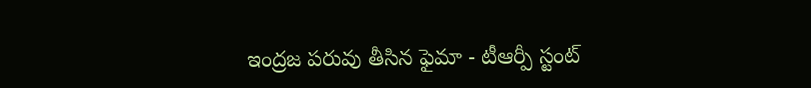ఇంద్రజ పరువు తీసిన ఫైమా - టీఆర్పీ స్టంట్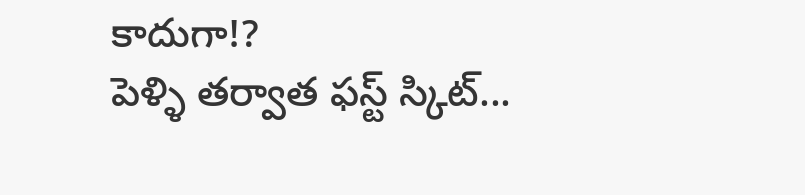కాదుగా!?
పెళ్ళి తర్వాత ఫస్ట్ స్కిట్...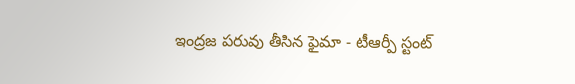ఇంద్రజ పరువు తీసిన ఫైమా - టీఆర్పీ స్టంట్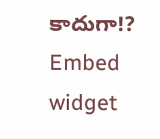కాదుగా!?
Embed widget